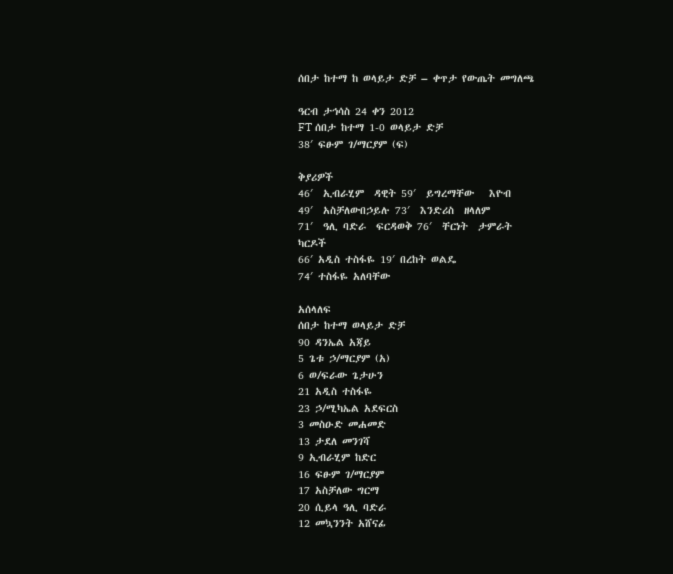ሰበታ ከተማ ከ ወላይታ ድቻ – ቀጥታ የውጤት መግለጫ

ዓርብ ታኅሳስ 24 ቀን 2012
FT ሰበታ ከተማ 1-0 ወላይታ ድቻ
38′ ፍፁም ገ/ማርያም (ፍ)

ቅያሪዎች
46′  ኢብራሂም  ዳዊት 59′  ይግረማቸው   እዮብ
49′  አስቻለውበኃይሉ 73′  እንድሪስ  ዘላለም
71′  ዓሊ ባድራ  ፍርዳወቅ 76′  ቸርነት  ታምራት
ካርዶች
66′ አዲስ ተስፋዬ 19′ በረከት ወልዴ
74′ ተስፋዬ አለባቸው

አሰላለፍ
ሰበታ ከተማ ወላይታ ድቻ
90 ዳንኤል አጃይ
5 ጌቱ ኃ/ማርያም (አ)
6 ወ/ፍራው ጌታሁን
21 አዲስ ተስፋዬ
23 ኃ/ሚካኤል አደፍርስ
3 መስዑድ መሐመድ
13 ታደለ መንገሻ
9 ኢብራሂም ከድር
16 ፍፁም ገ/ማርያም
17 አስቻለው ግርማ
20 ሲይላ ዓሊ ባድራ
12 መኳንንት አሸናፊ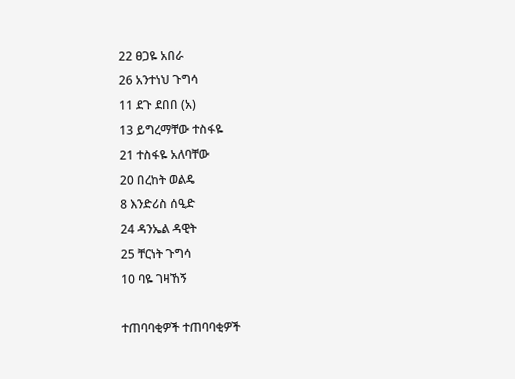22 ፀጋዬ አበራ
26 አንተነህ ጉግሳ
11 ደጉ ደበበ (አ)
13 ይግረማቸው ተስፋዬ
21 ተስፋዬ አለባቸው
20 በረከት ወልዴ
8 እንድሪስ ሰዒድ
24 ዳንኤል ዳዊት
25 ቸርነት ጉግሳ
10 ባዬ ገዛኸኝ

ተጠባባቂዎች ተጠባባቂዎች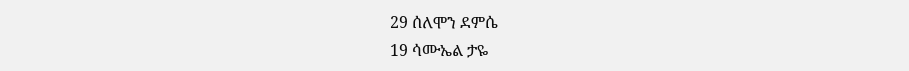29 ሰለሞን ደምሴ
19 ሳሙኤል ታዬ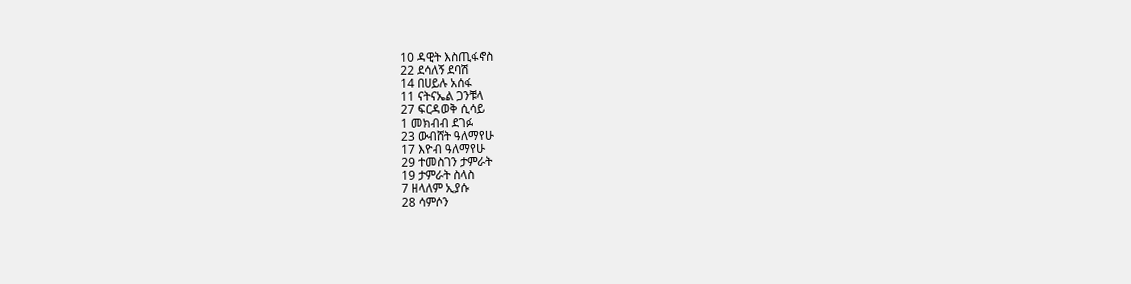10 ዳዊት እስጢፋኖስ
22 ደሳለኝ ደባሽ
14 በሀይሉ አሰፋ
11 ናትናኤል ጋንቹላ
27 ፍርዳወቅ ሲሳይ
1 መክብብ ደገፉ
23 ውብሸት ዓለማየሁ
17 እዮብ ዓለማየሁ
29 ተመስገን ታምራት
19 ታምራት ስላስ
7 ዘላለም ኢያሱ
28 ሳምሶን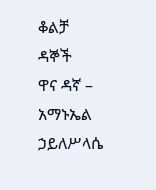ቆልቻ
ዳኞች
ዋና ዳኛ – አማኑኤል ኃይለሥላሴ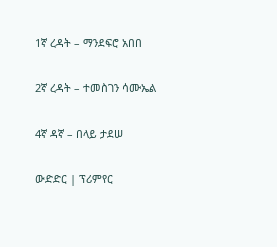1ኛ ረዳት – ማንደፍሮ አበበ

2ኛ ረዳት – ተመስገን ሳሙኤል

4ኛ ዳኛ – በላይ ታደሠ

ውድድር | ፕሪምየር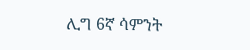ሊግ 6ኛ ሳምንት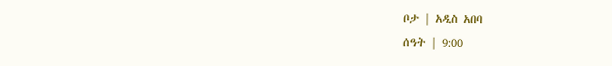ቦታ | አዲስ አበባ
ሰዓት | 9:00